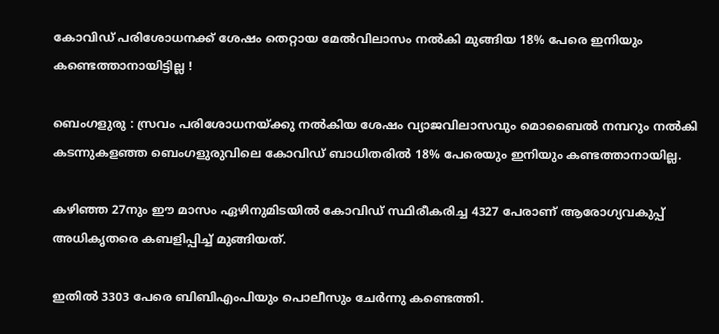കോവിഡ് പരിശോധനക്ക് ശേഷം തെറ്റായ മേൽവിലാസം നൽകി മുങ്ങിയ 18% പേരെ ഇനിയും കണ്ടെത്താനായിട്ടില്ല !

ബെംഗളുരു : സ്രവം പരിശോധനയ്ക്കു നൽകിയ ശേഷം വ്യാജവിലാസവും മൊബൈൽ നമ്പറും നൽകി കടന്നുകളഞ്ഞ ബെംഗളുരുവിലെ കോവിഡ് ബാധിതരിൽ 18% പേരെയും ഇനിയും കണ്ടത്താനായില്ല.

കഴിഞ്ഞ 27നും ഈ മാസം ഏഴിനുമിടയിൽ കോവിഡ് സ്ഥിരീകരിച്ച 4327 പേരാണ് ആരോഗ്യവകുപ്പ് അധികൃതരെ കബളിപ്പിച്ച് മുങ്ങിയത്.

ഇതിൽ 3303 പേരെ ബിബിഎംപിയും പൊലീസും ചേർന്നു കണ്ടെത്തി.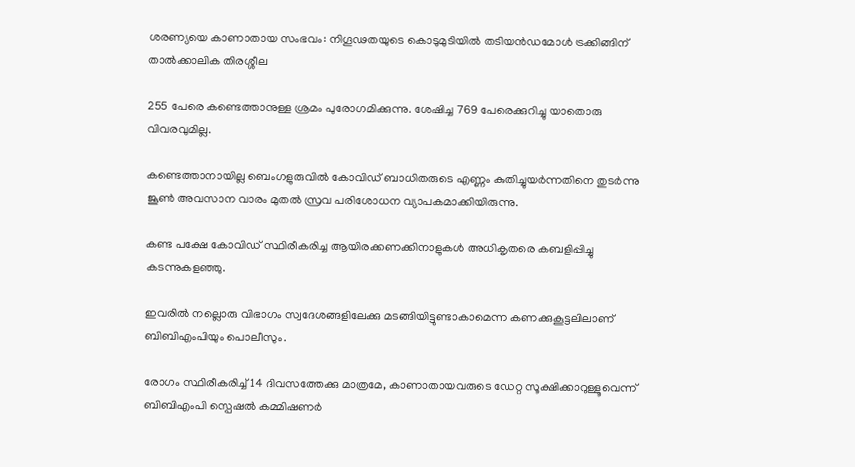ശരണ്യയെ കാണാതായ സംഭവം: നിഗൂഢതയുടെ കൊടുമുടിയിൽ തടിയൻഡമോൾ ട്രക്കിങ്ങിന് താൽക്കാലിക തിരശ്ശീല

255 പേരെ കണ്ടെത്താനുള്ള ശ്രമം പുരോഗമിക്കുന്നു. ശേഷിച്ച 769 പേരെക്കുറിച്ചു യാതൊരു വിവരവുമില്ല.

കണ്ടെത്താനായില്ല ബെംഗളുരുവിൽ കോവിഡ് ബാധിതരുടെ എണ്ണം കുതിച്ചുയർന്നതിനെ തുടർന്നു ജൂൺ അവസാന വാരം മുതൽ സ്രവ പരിശോധന വ്യാപകമാക്കിയിരുന്നു.

കണ്ട പക്ഷേ കോവിഡ് സ്ഥിരീകരിച്ച ആയിരക്കണക്കിനാളുകൾ അധികൃതരെ കബളിപ്പിച്ചു കടന്നുകളഞ്ഞു.

ഇവരിൽ നല്ലൊരു വിഭാഗം സ്വദേശങ്ങളിലേക്കു മടങ്ങിയിട്ടുണ്ടാകാമെന്ന കണക്കുകൂട്ടലിലാണ് ബിബിഎംപിയും പൊലീസും.

രോഗം സ്ഥിരീകരിച്ച് 14 ദിവസത്തേക്കു മാത്രമേ, കാണാതായവരുടെ ഡേറ്റ സൂക്ഷിക്കാറുള്ളൂവെന്ന് ബിബിഎംപി സ്പെഷൽ കമ്മിഷണർ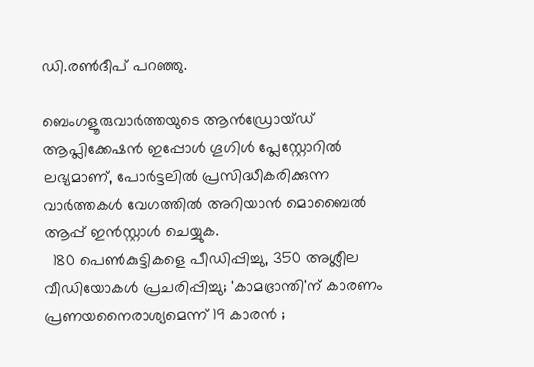ഡി.രൺദീപ് പറഞ്ഞു.

ബെംഗളൂരുവാർത്തയുടെ ആൻഡ്രോയ്ഡ് ആപ്ലിക്കേഷൻ ഇപ്പോൾ ഗൂഗിൾ പ്ലേസ്റ്റോറിൽ ലഭ്യമാണ്, പോർട്ടലിൽ പ്രസിദ്ധീകരിക്കുന്ന വാർത്തകൾ വേഗത്തിൽ അറിയാൻ മൊബൈൽ ആപ്പ് ഇൻസ്റ്റാൾ ചെയ്യുക.
  180 പെൺകുട്ടികളെ പീഡിപ്പിച്ചു, 350 അശ്ലീല വീഡിയോകൾ പ്രചരിപ്പിച്ചു; 'കാമഭ്രാന്തി'ന് കാരണം പ്രണയനൈരാശ്യമെന്ന് 19 കാരൻ ;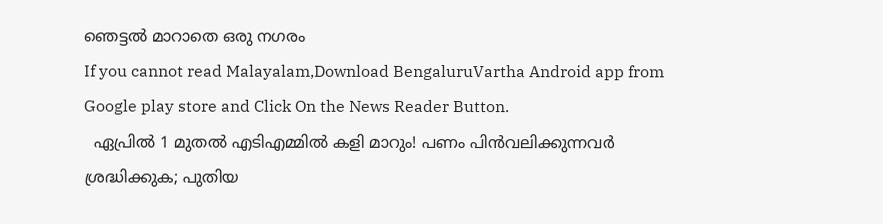ഞെട്ടൽ മാറാതെ ഒരു നഗരം
If you cannot read Malayalam,Download BengaluruVartha Android app from Google play store and Click On the News Reader Button.
  ഏപ്രില്‍ 1 മുതല്‍ എടിഎമ്മില്‍ കളി മാറും! പണം പിൻവലിക്കുന്നവർ ശ്രദ്ധിക്കുക; പുതിയ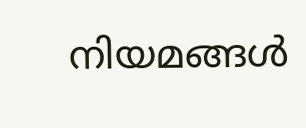നിയമങ്ങൾ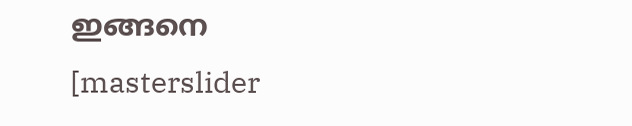ഇങ്ങനെ
[masterslider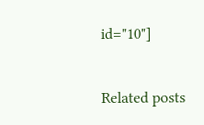id="10"]

Related posts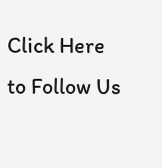Click Here to Follow Us